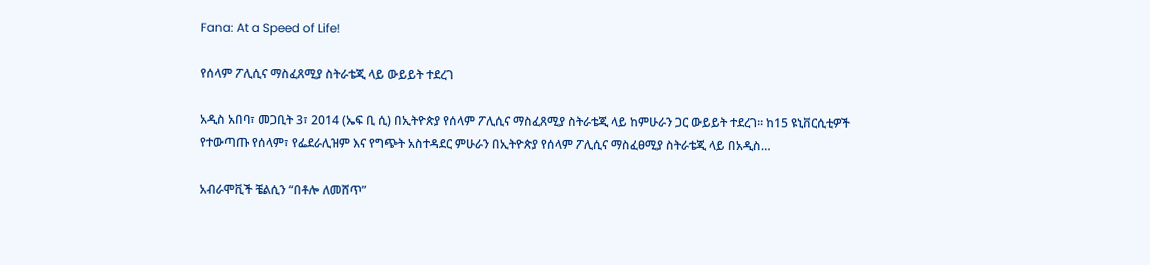Fana: At a Speed of Life!

የሰላም ፖሊሲና ማስፈጸሚያ ስትራቴጂ ላይ ውይይት ተደረገ

አዲስ አበባ፣ መጋቢት 3፣ 2014 (ኤፍ ቢ ሲ) በኢትዮጵያ የሰላም ፖሊሲና ማስፈጸሚያ ስትራቴጂ ላይ ከምሁራን ጋር ውይይት ተደረገ፡፡ ከ15 ዩኒቨርሲቲዎች የተውጣጡ የሰላም፣ የፌደራሊዝም እና የግጭት አስተዳደር ምሁራን በኢትዮጵያ የሰላም ፖሊሲና ማስፈፀሚያ ስትራቴጂ ላይ በአዲስ…

አብራሞቪች ቼልሲን “በቶሎ ለመሸጥ”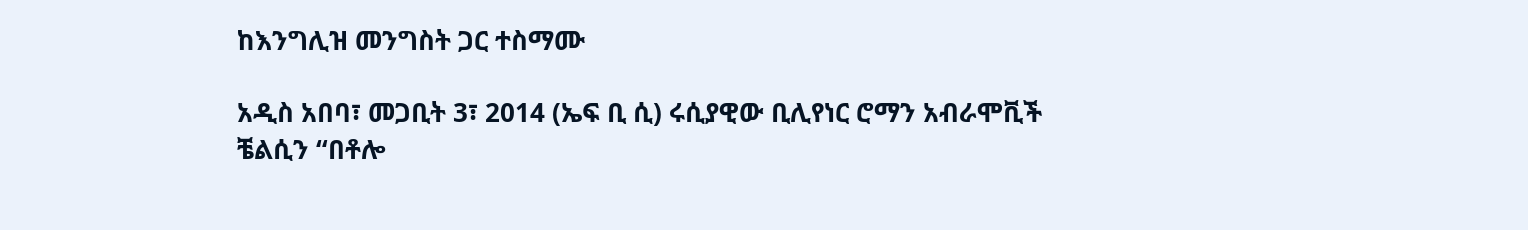ከእንግሊዝ መንግስት ጋር ተስማሙ

አዲስ አበባ፣ መጋቢት 3፣ 2014 (ኤፍ ቢ ሲ) ሩሲያዊው ቢሊየነር ሮማን አብራሞቪች ቼልሲን “በቶሎ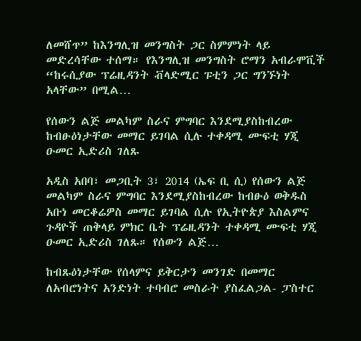ለመሸጥ” ከእንግሊዝ መንግስት ጋር ስምምነት ላይ መድረሳቸው ተሰማ። የእንግሊዝ መንግስት ሮማን አብራሞቪች “ከሩሲያው ፕሬዚዳንት ቭላድሚር ፑቲን ጋር ግንኙነት አላቸው” በሚል…

የሰውን ልጅ መልካም ስራና ምግባር እንደሚያስከብረው ከብፁዕነታቸው መማር ይገባል ሲሉ ተቀዳሚ ሙፍቲ ሃጂ ዑመር ኢድሪስ ገለጹ

አዲስ አበባ፣ መጋቢት 3፣ 2014 (ኤፍ ቢ ሲ) የሰውን ልጅ መልካም ስራና ምግባር እንደሚያስከብረው ከብፁዕ ወቅዱስ አቡነ መርቆሬዎስ መማር ይገባል ሲሉ የኢትዮጵያ እስልምና ጉዳዮች ጠቅላይ ምክር ቤት ፕሬዚዳንት ተቀዳሚ ሙፍቲ ሃጂ ዑመር ኢድሪስ ገለጹ። የሰውን ልጅ…

ከብጹዕነታቸው የሰላምና ይቅርታን መንገድ በመማር ለአብሮነትና አንድነት ተባብሮ መስራት ያስፈልጋል- ፓስተር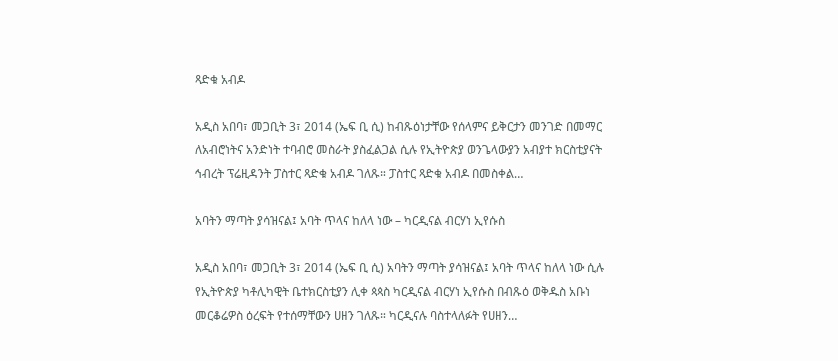ጻድቁ አብዶ

አዲስ አበባ፣ መጋቢት 3፣ 2014 (ኤፍ ቢ ሲ) ከብጹዕነታቸው የሰላምና ይቅርታን መንገድ በመማር ለአብሮነትና አንድነት ተባብሮ መስራት ያስፈልጋል ሲሉ የኢትዮጵያ ወንጌላውያን አብያተ ክርስቲያናት ኅብረት ፕሬዚዳንት ፓስተር ጻድቁ አብዶ ገለጹ። ፓስተር ጻድቁ አብዶ በመስቀል…

አባትን ማጣት ያሳዝናል፤ አባት ጥላና ከለላ ነው – ካርዲናል ብርሃነ ኢየሱስ

አዲስ አበባ፣ መጋቢት 3፣ 2014 (ኤፍ ቢ ሲ) አባትን ማጣት ያሳዝናል፤ አባት ጥላና ከለላ ነው ሲሉ የኢትዮጵያ ካቶሊካዊት ቤተክርስቲያን ሊቀ ጳጳስ ካርዲናል ብርሃነ ኢየሱስ በብጹዕ ወቅዱስ አቡነ መርቆሬዎስ ዕረፍት የተሰማቸውን ሀዘን ገለጹ። ካርዲናሉ ባስተላለፉት የሀዘን…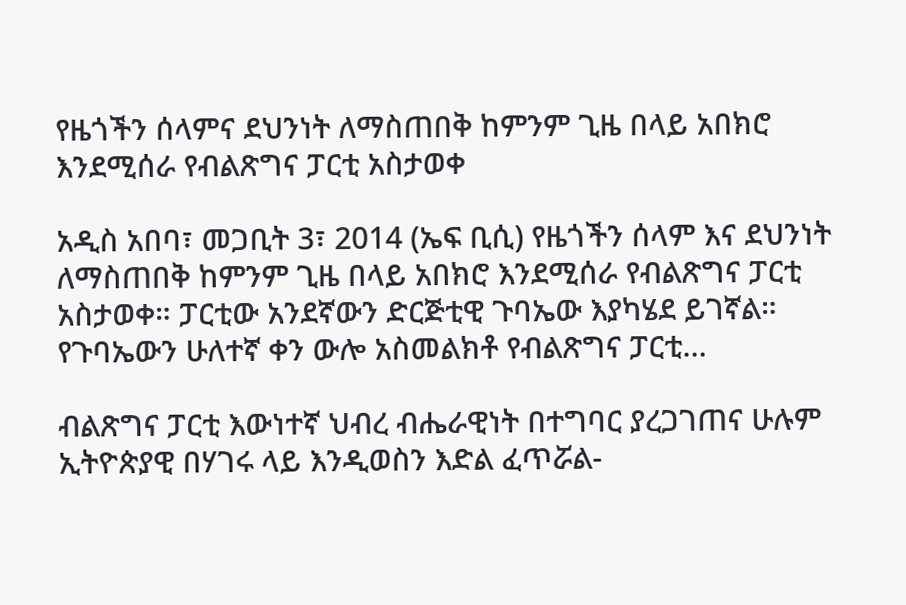የዜጎችን ሰላምና ደህንነት ለማስጠበቅ ከምንም ጊዜ በላይ አበክሮ እንደሚሰራ የብልጽግና ፓርቲ አስታወቀ

አዲስ አበባ፣ መጋቢት 3፣ 2014 (ኤፍ ቢሲ) የዜጎችን ሰላም እና ደህንነት ለማስጠበቅ ከምንም ጊዜ በላይ አበክሮ እንደሚሰራ የብልጽግና ፓርቲ አስታወቀ። ፓርቲው አንደኛውን ድርጅቲዊ ጉባኤው እያካሄደ ይገኛል። የጉባኤውን ሁለተኛ ቀን ውሎ አስመልክቶ የብልጽግና ፓርቲ…

ብልጽግና ፓርቲ እውነተኛ ህብረ ብሔራዊነት በተግባር ያረጋገጠና ሁሉም ኢትዮጵያዊ በሃገሩ ላይ እንዲወስን እድል ፈጥሯል-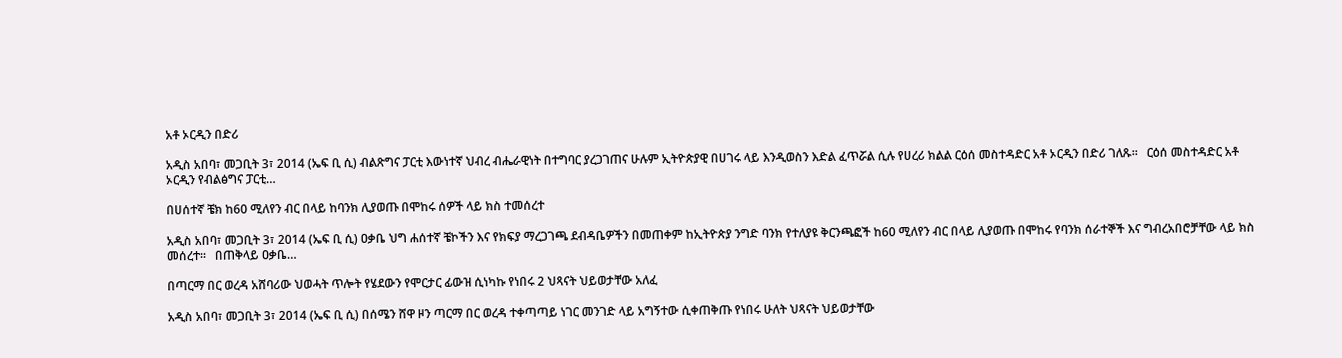አቶ ኦርዲን በድሪ

አዲስ አበባ፣ መጋቢት 3፣ 2014 (ኤፍ ቢ ሲ) ብልጽግና ፓርቲ እውነተኛ ህብረ ብሔራዊነት በተግባር ያረጋገጠና ሁሉም ኢትዮጵያዊ በሀገሩ ላይ እንዲወስን እድል ፈጥሯል ሲሉ የሀረሪ ክልል ርዕሰ መስተዳድር አቶ ኦርዲን በድሪ ገለጹ፡፡   ርዕሰ መስተዳድር አቶ ኦርዲን የብልፅግና ፓርቲ…

በሀሰተኛ ቼክ ከ60 ሚለየን ብር በላይ ከባንክ ሊያወጡ በሞከሩ ሰዎች ላይ ክስ ተመሰረተ

አዲስ አበባ፣ መጋቢት 3፣ 2014 (ኤፍ ቢ ሲ) ዐቃቤ ህግ ሐሰተኛ ቼኮችን እና የክፍያ ማረጋገጫ ደብዳቤዎችን በመጠቀም ከኢትዮጵያ ንግድ ባንክ የተለያዩ ቅርንጫፎች ከ60 ሚለየን ብር በላይ ሊያወጡ በሞከሩ የባንክ ሰራተኞች እና ግብረአበሮቻቸው ላይ ክስ መሰረተ፡፡   በጠቅላይ ዐቃቤ…

በጣርማ በር ወረዳ አሸባሪው ህወሓት ጥሎት የሄደውን የሞርታር ፊውዝ ሲነካኩ የነበሩ 2 ህጻናት ህይወታቸው አለፈ

አዲስ አበባ፣ መጋቢት 3፣ 2014 (ኤፍ ቢ ሲ) በሰሜን ሸዋ ዞን ጣርማ በር ወረዳ ተቀጣጣይ ነገር መንገድ ላይ አግኝተው ሲቀጠቅጡ የነበሩ ሁለት ህጻናት ህይወታቸው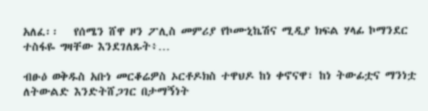አለፈ፡፡   የሰሜን ሸዋ ዞን ፖሊስ መምሪያ የኮሙኒኬሽና ሚዲያ ክፍል ሃላፊ ኮማንደር ተስፋዬ ግዛቸው እንደገለጹት፥…

ብፁዕ ወቅዱስ አቡነ መርቆሬዎስ ኦርቶዶክስ ተዋህዶ ከነ ቀኖናዋ፣ ከነ ትውፊቷና ማንነቷ ለትውልድ እንድትሸጋገር በታማኝነት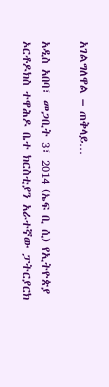አገልግለዋል – ጠቅላይ…

አዲስ አበባ፣ መጋቢት 3፣ 2014 (ኤፍ ቢ ሲ) የኢትዮጵያ ኦርቶዶክስ ተዋሕዶ ቤተ ክርስቲያን አራተኛው ፓትርያርክ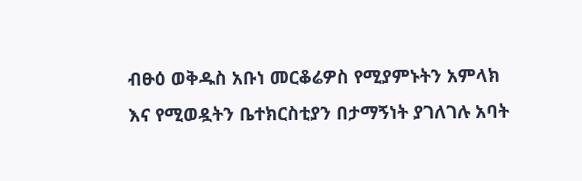ብፁዕ ወቅዱስ አቡነ መርቆሬዎስ የሚያምኑትን አምላክ እና የሚወዷትን ቤተክርስቲያን በታማኝነት ያገለገሉ አባት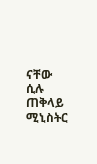ናቸው ሲሉ ጠቅላይ ሚኒስትር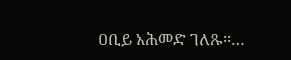ዐቢይ አሕመድ ገለጹ፡፡…